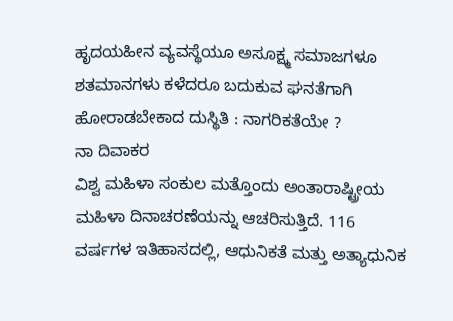ಹೃದಯಹೀನ ವ್ಯವಸ್ಥೆಯೂ ಅಸೂಕ್ಷ್ಮ ಸಮಾಜಗಳೂ
ಶತಮಾನಗಳು ಕಳೆದರೂ ಬದುಕುವ ಘನತೆಗಾಗಿ ಹೋರಾಡಬೇಕಾದ ದುಸ್ಥಿತಿ : ನಾಗರಿಕತೆಯೇ ?
ನಾ ದಿವಾಕರ
ವಿಶ್ವ ಮಹಿಳಾ ಸಂಕುಲ ಮತ್ತೊಂದು ಅಂತಾರಾಷ್ಟ್ರೀಯ ಮಹಿಳಾ ದಿನಾಚರಣೆಯನ್ನು ಆಚರಿಸುತ್ತಿದೆ. 116 ವರ್ಷಗಳ ಇತಿಹಾಸದಲ್ಲಿ, ಆಧುನಿಕತೆ ಮತ್ತು ಅತ್ಯಾಧುನಿಕ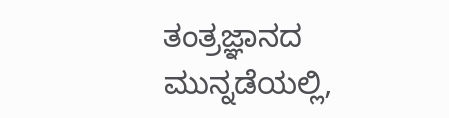ತಂತ್ರಜ್ಞಾನದ ಮುನ್ನಡೆಯಲ್ಲಿ,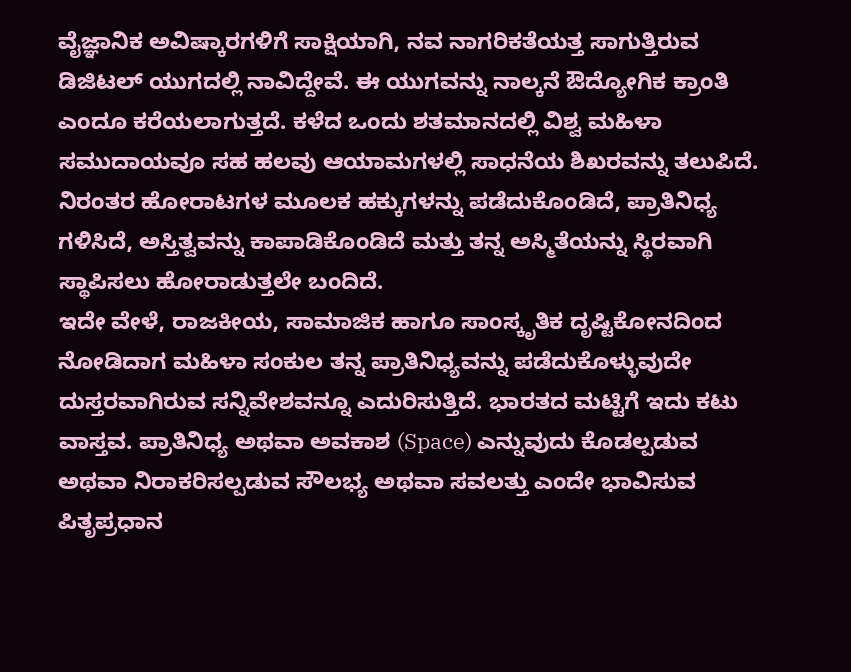ವೈಜ್ಞಾನಿಕ ಅವಿಷ್ಕಾರಗಳಿಗೆ ಸಾಕ್ಷಿಯಾಗಿ, ನವ ನಾಗರಿಕತೆಯತ್ತ ಸಾಗುತ್ತಿರುವ ಡಿಜಿಟಲ್ ಯುಗದಲ್ಲಿ ನಾವಿದ್ದೇವೆ. ಈ ಯುಗವನ್ನು ನಾಲ್ಕನೆ ಔದ್ಯೋಗಿಕ ಕ್ರಾಂತಿ ಎಂದೂ ಕರೆಯಲಾಗುತ್ತದೆ. ಕಳೆದ ಒಂದು ಶತಮಾನದಲ್ಲಿ ವಿಶ್ವ ಮಹಿಳಾ ಸಮುದಾಯವೂ ಸಹ ಹಲವು ಆಯಾಮಗಳಲ್ಲಿ ಸಾಧನೆಯ ಶಿಖರವನ್ನು ತಲುಪಿದೆ. ನಿರಂತರ ಹೋರಾಟಗಳ ಮೂಲಕ ಹಕ್ಕುಗಳನ್ನು ಪಡೆದುಕೊಂಡಿದೆ, ಪ್ರಾತಿನಿಧ್ಯ ಗಳಿಸಿದೆ, ಅಸ್ತಿತ್ವವನ್ನು ಕಾಪಾಡಿಕೊಂಡಿದೆ ಮತ್ತು ತನ್ನ ಅಸ್ಮಿತೆಯನ್ನು ಸ್ಥಿರವಾಗಿ ಸ್ಥಾಪಿಸಲು ಹೋರಾಡುತ್ತಲೇ ಬಂದಿದೆ.
ಇದೇ ವೇಳೆ, ರಾಜಕೀಯ, ಸಾಮಾಜಿಕ ಹಾಗೂ ಸಾಂಸ್ಕೃತಿಕ ದೃಷ್ಟಿಕೋನದಿಂದ ನೋಡಿದಾಗ ಮಹಿಳಾ ಸಂಕುಲ ತನ್ನ ಪ್ರಾತಿನಿಧ್ಯವನ್ನು ಪಡೆದುಕೊಳ್ಳುವುದೇ ದುಸ್ತರವಾಗಿರುವ ಸನ್ನಿವೇಶವನ್ನೂ ಎದುರಿಸುತ್ತಿದೆ. ಭಾರತದ ಮಟ್ಟಿಗೆ ಇದು ಕಟು ವಾಸ್ತವ. ಪ್ರಾತಿನಿಧ್ಯ ಅಥವಾ ಅವಕಾಶ (Space) ಎನ್ನುವುದು ಕೊಡಲ್ಪಡುವ ಅಥವಾ ನಿರಾಕರಿಸಲ್ಪಡುವ ಸೌಲಭ್ಯ ಅಥವಾ ಸವಲತ್ತು ಎಂದೇ ಭಾವಿಸುವ ಪಿತೃಪ್ರಧಾನ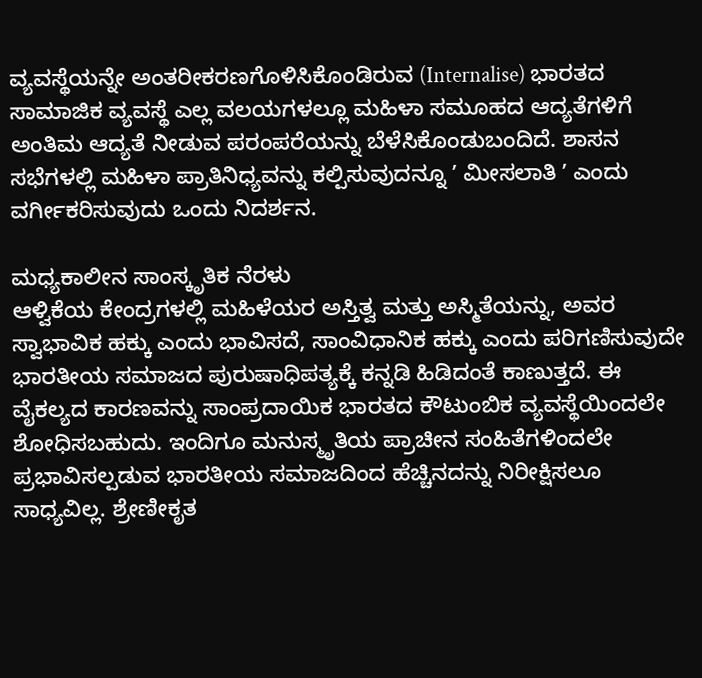ವ್ಯವಸ್ಥೆಯನ್ನೇ ಅಂತರೀಕರಣಗೊಳಿಸಿಕೊಂಡಿರುವ (Internalise) ಭಾರತದ ಸಾಮಾಜಿಕ ವ್ಯವಸ್ಥೆ ಎಲ್ಲ ವಲಯಗಳಲ್ಲೂ ಮಹಿಳಾ ಸಮೂಹದ ಆದ್ಯತೆಗಳಿಗೆ ಅಂತಿಮ ಆದ್ಯತೆ ನೀಡುವ ಪರಂಪರೆಯನ್ನು ಬೆಳೆಸಿಕೊಂಡುಬಂದಿದೆ. ಶಾಸನ ಸಭೆಗಳಲ್ಲಿ ಮಹಿಳಾ ಪ್ರಾತಿನಿಧ್ಯವನ್ನು ಕಲ್ಪಿಸುವುದನ್ನೂ ʼ ಮೀಸಲಾತಿ ʼ ಎಂದು ವರ್ಗೀಕರಿಸುವುದು ಒಂದು ನಿದರ್ಶನ.

ಮಧ್ಯಕಾಲೀನ ಸಾಂಸ್ಕೃತಿಕ ನೆರಳು
ಆಳ್ವಿಕೆಯ ಕೇಂದ್ರಗಳಲ್ಲಿ ಮಹಿಳೆಯರ ಅಸ್ತಿತ್ವ ಮತ್ತು ಅಸ್ಮಿತೆಯನ್ನು, ಅವರ ಸ್ವಾಭಾವಿಕ ಹಕ್ಕು ಎಂದು ಭಾವಿಸದೆ, ಸಾಂವಿಧಾನಿಕ ಹಕ್ಕು ಎಂದು ಪರಿಗಣಿಸುವುದೇ ಭಾರತೀಯ ಸಮಾಜದ ಪುರುಷಾಧಿಪತ್ಯಕ್ಕೆ ಕನ್ನಡಿ ಹಿಡಿದಂತೆ ಕಾಣುತ್ತದೆ. ಈ ವೈಕಲ್ಯದ ಕಾರಣವನ್ನು ಸಾಂಪ್ರದಾಯಿಕ ಭಾರತದ ಕೌಟುಂಬಿಕ ವ್ಯವಸ್ಥೆಯಿಂದಲೇ ಶೋಧಿಸಬಹುದು. ಇಂದಿಗೂ ಮನುಸ್ಮೃತಿಯ ಪ್ರಾಚೀನ ಸಂಹಿತೆಗಳಿಂದಲೇ ಪ್ರಭಾವಿಸಲ್ಪಡುವ ಭಾರತೀಯ ಸಮಾಜದಿಂದ ಹೆಚ್ಚಿನದನ್ನು ನಿರೀಕ್ಷಿಸಲೂ ಸಾಧ್ಯವಿಲ್ಲ. ಶ್ರೇಣೀಕೃತ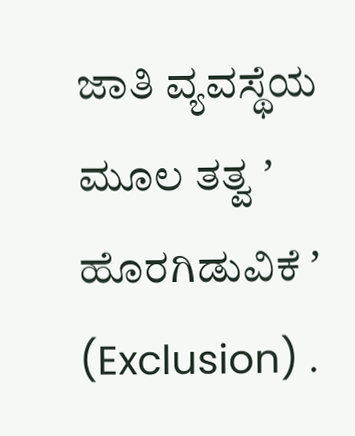ಜಾತಿ ವ್ಯವಸ್ಥೆಯ ಮೂಲ ತತ್ವ ʼ ಹೊರಗಿಡುವಿಕೆ ʼ (Exclusion) .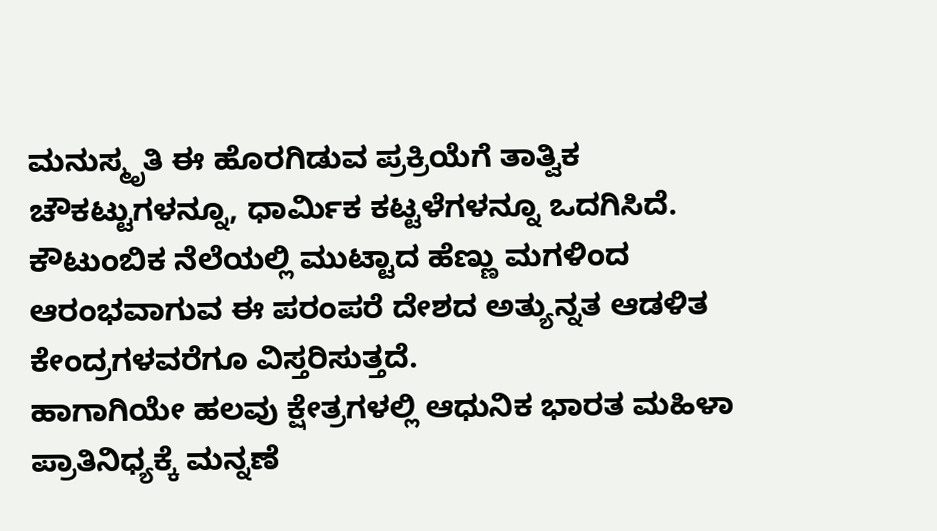ಮನುಸ್ಮೃತಿ ಈ ಹೊರಗಿಡುವ ಪ್ರಕ್ರಿಯೆಗೆ ತಾತ್ವಿಕ ಚೌಕಟ್ಟುಗಳನ್ನೂ, ಧಾರ್ಮಿಕ ಕಟ್ಟಳೆಗಳನ್ನೂ ಒದಗಿಸಿದೆ. ಕೌಟುಂಬಿಕ ನೆಲೆಯಲ್ಲಿ ಮುಟ್ಟಾದ ಹೆಣ್ಣು ಮಗಳಿಂದ ಆರಂಭವಾಗುವ ಈ ಪರಂಪರೆ ದೇಶದ ಅತ್ಯುನ್ನತ ಆಡಳಿತ ಕೇಂದ್ರಗಳವರೆಗೂ ವಿಸ್ತರಿಸುತ್ತದೆ.
ಹಾಗಾಗಿಯೇ ಹಲವು ಕ್ಷೇತ್ರಗಳಲ್ಲಿ ಆಧುನಿಕ ಭಾರತ ಮಹಿಳಾ ಪ್ರಾತಿನಿಧ್ಯಕ್ಕೆ ಮನ್ನಣೆ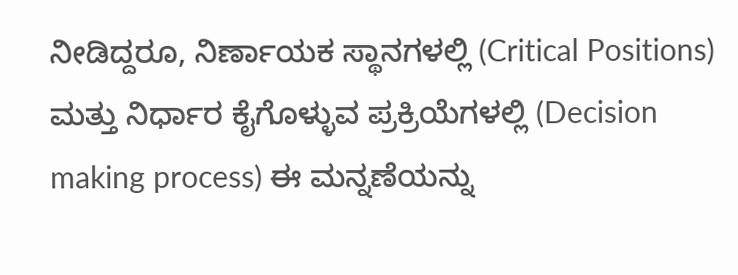ನೀಡಿದ್ದರೂ, ನಿರ್ಣಾಯಕ ಸ್ಥಾನಗಳಲ್ಲಿ (Critical Positions) ಮತ್ತು ನಿರ್ಧಾರ ಕೈಗೊಳ್ಳುವ ಪ್ರಕ್ರಿಯೆಗಳಲ್ಲಿ (Decision making process) ಈ ಮನ್ನಣೆಯನ್ನು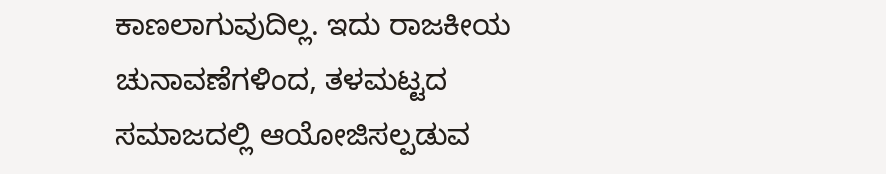ಕಾಣಲಾಗುವುದಿಲ್ಲ. ಇದು ರಾಜಕೀಯ ಚುನಾವಣೆಗಳಿಂದ, ತಳಮಟ್ಟದ ಸಮಾಜದಲ್ಲಿ ಆಯೋಜಿಸಲ್ಪಡುವ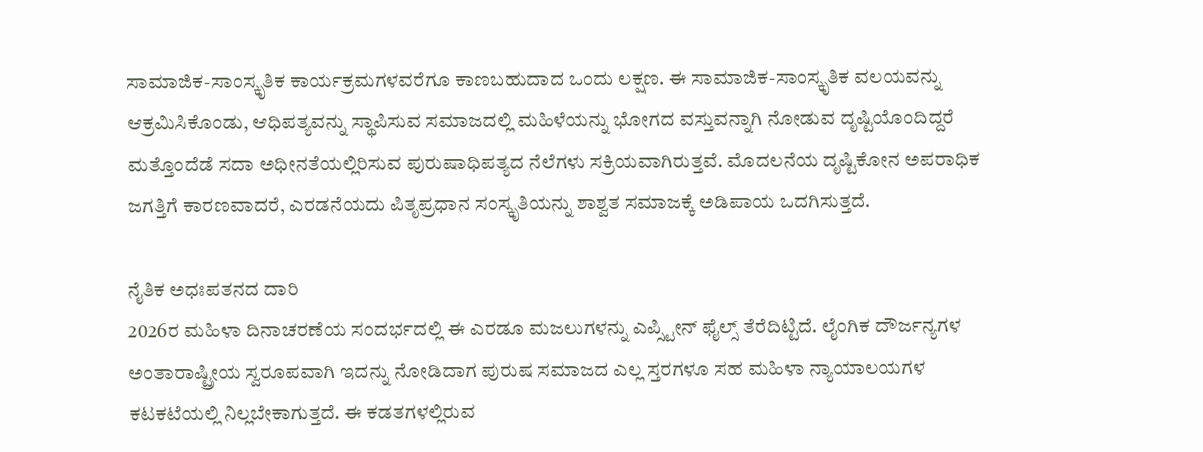ಸಾಮಾಜಿಕ-ಸಾಂಸ್ಕೃತಿಕ ಕಾರ್ಯಕ್ರಮಗಳವರೆಗೂ ಕಾಣಬಹುದಾದ ಒಂದು ಲಕ್ಷಣ. ಈ ಸಾಮಾಜಿಕ-ಸಾಂಸ್ಕೃತಿಕ ವಲಯವನ್ನು ಆಕ್ರಮಿಸಿಕೊಂಡು, ಆಧಿಪತ್ಯವನ್ನು ಸ್ಥಾಪಿಸುವ ಸಮಾಜದಲ್ಲಿ ಮಹಿಳೆಯನ್ನು ಭೋಗದ ವಸ್ತುವನ್ನಾಗಿ ನೋಡುವ ದೃಷ್ಟಿಯೊಂದಿದ್ದರೆ ಮತ್ತೊಂದೆಡೆ ಸದಾ ಅಧೀನತೆಯಲ್ಲಿರಿಸುವ ಪುರುಷಾಧಿಪತ್ಯದ ನೆಲೆಗಳು ಸಕ್ರಿಯವಾಗಿರುತ್ತವೆ. ಮೊದಲನೆಯ ದೃಷ್ಟಿಕೋನ ಅಪರಾಧಿಕ ಜಗತ್ತಿಗೆ ಕಾರಣವಾದರೆ, ಎರಡನೆಯದು ಪಿತೃಪ್ರಧಾನ ಸಂಸ್ಕೃತಿಯನ್ನು ಶಾಶ್ವತ ಸಮಾಜಕ್ಕೆ ಅಡಿಪಾಯ ಒದಗಿಸುತ್ತದೆ.

ನೈತಿಕ ಅಧಃಪತನದ ದಾರಿ
2026ರ ಮಹಿಳಾ ದಿನಾಚರಣೆಯ ಸಂದರ್ಭದಲ್ಲಿ ಈ ಎರಡೂ ಮಜಲುಗಳನ್ನು ಎಪ್ಸ್ಟೀನ್ ಫೈಲ್ಸ್ ತೆರೆದಿಟ್ಟಿದೆ. ಲೈಂಗಿಕ ದೌರ್ಜನ್ಯಗಳ ಅಂತಾರಾಷ್ಟ್ರೀಯ ಸ್ವರೂಪವಾಗಿ ಇದನ್ನು ನೋಡಿದಾಗ ಪುರುಷ ಸಮಾಜದ ಎಲ್ಲ ಸ್ತರಗಳೂ ಸಹ ಮಹಿಳಾ ನ್ಯಾಯಾಲಯಗಳ ಕಟಕಟೆಯಲ್ಲಿ ನಿಲ್ಲಬೇಕಾಗುತ್ತದೆ. ಈ ಕಡತಗಳಲ್ಲಿರುವ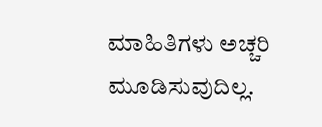ಮಾಹಿತಿಗಳು ಅಚ್ಚರಿ ಮೂಡಿಸುವುದಿಲ್ಲ.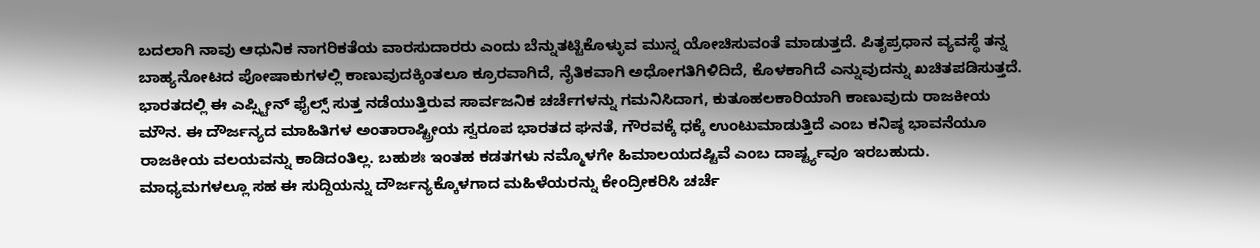ಬದಲಾಗಿ ನಾವು ಆಧುನಿಕ ನಾಗರಿಕತೆಯ ವಾರಸುದಾರರು ಎಂದು ಬೆನ್ನುತಟ್ಟಿಕೊಳ್ಳುವ ಮುನ್ನ ಯೋಚಿಸುವಂತೆ ಮಾಡುತ್ತದೆ. ಪಿತೃಪ್ರಧಾನ ವ್ಯವಸ್ಥೆ ತನ್ನ ಬಾಹ್ಯನೋಟದ ಪೋಷಾಕುಗಳಲ್ಲಿ ಕಾಣುವುದಕ್ಕಿಂತಲೂ ಕ್ರೂರವಾಗಿದೆ, ನೈತಿಕವಾಗಿ ಅಧೋಗತಿಗಿಳಿದಿದೆ, ಕೊಳಕಾಗಿದೆ ಎನ್ನುವುದನ್ನು ಖಚಿತಪಡಿಸುತ್ತದೆ.
ಭಾರತದಲ್ಲಿ ಈ ಎಪ್ಸ್ಟೀನ್ ಫೈಲ್ಸ್ ಸುತ್ತ ನಡೆಯುತ್ತಿರುವ ಸಾರ್ವಜನಿಕ ಚರ್ಚೆಗಳನ್ನು ಗಮನಿಸಿದಾಗ, ಕುತೂಹಲಕಾರಿಯಾಗಿ ಕಾಣುವುದು ರಾಜಕೀಯ ಮೌನ. ಈ ದೌರ್ಜನ್ಯದ ಮಾಹಿತಿಗಳ ಅಂತಾರಾಷ್ಟ್ರೀಯ ಸ್ವರೂಪ ಭಾರತದ ಘನತೆ, ಗೌರವಕ್ಕೆ ಧಕ್ಕೆ ಉಂಟುಮಾಡುತ್ತಿದೆ ಎಂಬ ಕನಿಷ್ಠ ಭಾವನೆಯೂ ರಾಜಕೀಯ ವಲಯವನ್ನು ಕಾಡಿದಂತಿಲ್ಲ. ಬಹುಶಃ ಇಂತಹ ಕಡತಗಳು ನಮ್ಮೊಳಗೇ ಹಿಮಾಲಯದಷ್ಟಿವೆ ಎಂಬ ದಾರ್ಷ್ಟ್ಯವೂ ಇರಬಹುದು. ಮಾಧ್ಯಮಗಳಲ್ಲೂ ಸಹ ಈ ಸುದ್ದಿಯನ್ನು ದೌರ್ಜನ್ಯಕ್ಕೊಳಗಾದ ಮಹಿಳೆಯರನ್ನು ಕೇಂದ್ರೀಕರಿಸಿ ಚರ್ಚೆ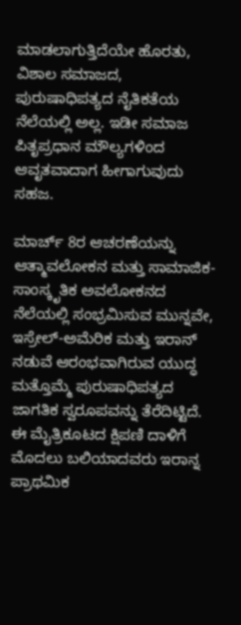ಮಾಡಲಾಗುತ್ತಿದೆಯೇ ಹೊರತು, ವಿಶಾಲ ಸಮಾಜದ, ಪುರುಷಾಧಿಪತ್ಯದ ನೈತಿಕತೆಯ ನೆಲೆಯಲ್ಲಿ ಅಲ್ಲ. ಇಡೀ ಸಮಾಜ ಪಿತೃಪ್ರಧಾನ ಮೌಲ್ಯಗಳಿಂದ ಆವೃತವಾದಾಗ ಹೀಗಾಗುವುದು ಸಹಜ.

ಮಾರ್ಚ್ 8ರ ಆಚರಣೆಯನ್ನು ಆತ್ಮಾವಲೋಕನ ಮತ್ತು ಸಾಮಾಜಿಕ-ಸಾಂಸ್ಕೃತಿಕ ಅವಲೋಕನದ ನೆಲೆಯಲ್ಲಿ ಸಂಭ್ರಮಿಸುವ ಮುನ್ನವೇ, ಇಸ್ರೇಲ್-ಅಮೆರಿಕ ಮತ್ತು ಇರಾನ್ ನಡುವೆ ಆರಂಭವಾಗಿರುವ ಯುದ್ಧ ಮತ್ತೊಮ್ಮೆ ಪುರುಷಾಧಿಪತ್ಯದ ಜಾಗತಿಕ ಸ್ವರೂಪವನ್ನು ತೆರೆದಿಟ್ಟಿದೆ. ಈ ಮೈತ್ರಿಕೂಟದ ಕ್ಷಿಪಣಿ ದಾಳಿಗೆ ಮೊದಲು ಬಲಿಯಾದವರು ಇರಾನ್ನ ಪ್ರಾಥಮಿಕ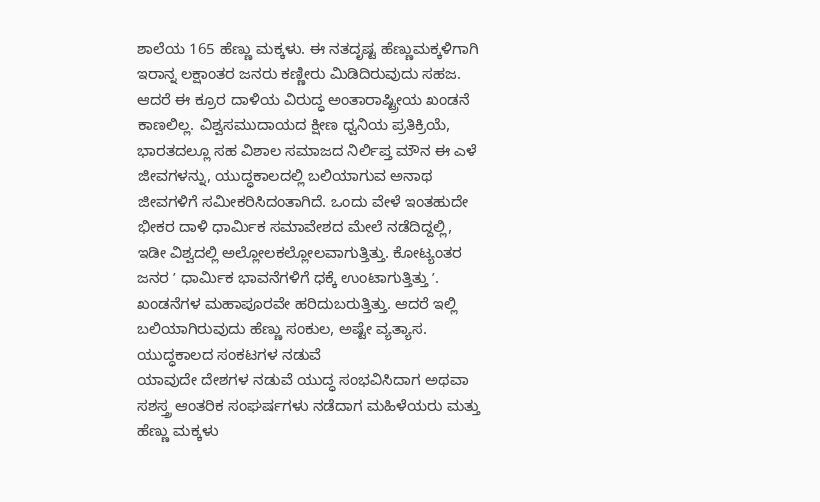ಶಾಲೆಯ 165 ಹೆಣ್ಣು ಮಕ್ಕಳು. ಈ ನತದೃಷ್ಟ ಹೆಣ್ಣುಮಕ್ಕಳಿಗಾಗಿ ಇರಾನ್ನ ಲಕ್ಷಾಂತರ ಜನರು ಕಣ್ಣೀರು ಮಿಡಿದಿರುವುದು ಸಹಜ. ಆದರೆ ಈ ಕ್ರೂರ ದಾಳಿಯ ವಿರುದ್ಧ ಅಂತಾರಾಷ್ಟ್ರೀಯ ಖಂಡನೆ ಕಾಣಲಿಲ್ಲ. ವಿಶ್ವಸಮುದಾಯದ ಕ್ಷೀಣ ಧ್ವನಿಯ ಪ್ರತಿಕ್ರಿಯೆ, ಭಾರತದಲ್ಲೂ ಸಹ ವಿಶಾಲ ಸಮಾಜದ ನಿರ್ಲಿಪ್ತ ಮೌನ ಈ ಎಳೆ ಜೀವಗಳನ್ನು, ಯುದ್ಧಕಾಲದಲ್ಲಿ ಬಲಿಯಾಗುವ ಅನಾಥ ಜೀವಗಳಿಗೆ ಸಮೀಕರಿಸಿದಂತಾಗಿದೆ. ಒಂದು ವೇಳೆ ಇಂತಹುದೇ ಭೀಕರ ದಾಳಿ ಧಾರ್ಮಿಕ ಸಮಾವೇಶದ ಮೇಲೆ ನಡೆದಿದ್ದಲ್ಲಿ, ಇಡೀ ವಿಶ್ವದಲ್ಲಿ ಅಲ್ಲೋಲಕಲ್ಲೋಲವಾಗುತ್ತಿತ್ತು. ಕೋಟ್ಯಂತರ ಜನರ ʼ ಧಾರ್ಮಿಕ ಭಾವನೆಗಳಿಗೆ ಧಕ್ಕೆ ಉಂಟಾಗುತ್ತಿತ್ತು ʼ. ಖಂಡನೆಗಳ ಮಹಾಪೂರವೇ ಹರಿದುಬರುತ್ತಿತ್ತು. ಆದರೆ ಇಲ್ಲಿ ಬಲಿಯಾಗಿರುವುದು ಹೆಣ್ಣು ಸಂಕುಲ, ಅಷ್ಟೇ ವ್ಯತ್ಯಾಸ.
ಯುದ್ಧಕಾಲದ ಸಂಕಟಗಳ ನಡುವೆ
ಯಾವುದೇ ದೇಶಗಳ ನಡುವೆ ಯುದ್ಧ ಸಂಭವಿಸಿದಾಗ ಅಥವಾ ಸಶಸ್ತ್ರ ಆಂತರಿಕ ಸಂಘರ್ಷಗಳು ನಡೆದಾಗ ಮಹಿಳೆಯರು ಮತ್ತು ಹೆಣ್ಣು ಮಕ್ಕಳು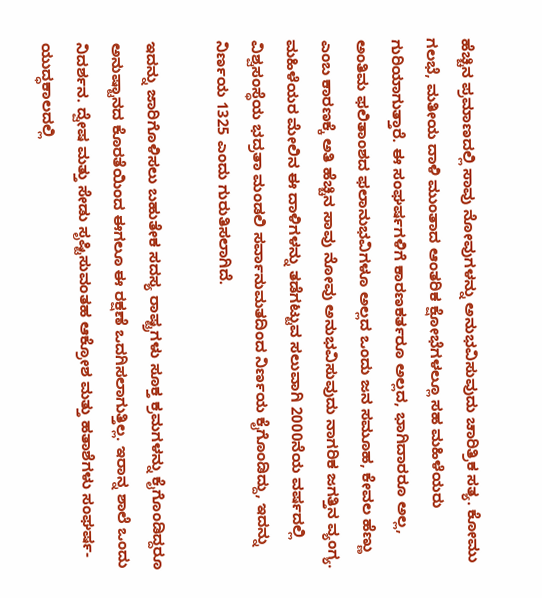ಹೆಚ್ಚಿನ ಪ್ರಮಾಣದಲ್ಲಿ ಸಾವು ನೋವುಗಳನ್ನು ಅನುಭವಿಸುವುದು ಚಾರಿತ್ರಿಕ ಸತ್ಯ. ಕೋಮು ಗಲಭೆ, ಮತೀಯ ದಾಳಿ ಮುಂತಾದ ಆಂತರಿಕ ಕ್ಷೋಭೆಗಳಲ್ಲೂ ಸಹ ಮಹಿಳೆಯರು ಗುರಿಯಾಗುತ್ತಾರೆ. ಈ ಸಂಘರ್ಷಗಳಿಗೆ ಕಾರಣಕರ್ತರೂ ಅಲ್ಲದ, ಭಾಗಿದಾರರೂ ಅಲ್ಲ, ಅಂತಿಮ ಫಲಿತಾಂಶದ ಫಲಾನುಭವಿಗಳೂ ಅಲ್ಲದ ಒಂದು ಜನ ಸಮೂಹ, ಕೇವಲ ಹೆಣ್ಣು ಎಂಬ ಕಾರಣಕ್ಕೆ ಅತಿ ಹೆಚ್ಚಿನ ಸಾವು ನೋವು ಅನುಭವಿಸುವುದು ನಾಗರಿಕ ಜಗತ್ತಿನ ವ್ಯಂಗ್ಯ. ಮಹಿಳೆಯರ ಮೇಲಿನ ಈ ದಾಳಿಗಳನ್ನು ತಡೆಗಟ್ಟುವ ಸಲುವಾಗಿ 2000ನೆಯ ವರ್ಷದಲ್ಲಿ ವಿಶ್ವಸಂಸ್ಥೆಯ ಭದ್ರತಾ ಮಂಡಲಿ ಸರ್ವಾನುಮತದಿಂದ ನಿರ್ಣಯ ಕೈಗೊಂಡಿದ್ದು, ಇದನ್ನು ನಿರ್ಣಯ 1325 ಎಂದು ಗುರುತಿಸಲಾಗಿದೆ.

ಇದನ್ನು ಜಾರಿಗೊಳಿಸಲು ಬಹುತೇಕ ಸದಸ್ಯ ರಾಷ್ಟ್ರಗಳು ಸೂಕ್ತ ಕ್ರಮಗಳನ್ನು ಕೈಗೊಂಡಿದ್ದರೂ ಅನುಷ್ಟಾನದ ಕೊರತೆಯಿಂದ ಈಗಲೂ ಈ ರಕ್ಷಣೆ ಒದಗಿಸಲಾಗುತ್ತಿಲ್ಲ. ಇರಾನ್ನ ಶಾಲೆ ಒಂದು ನಿದರ್ಶನ. ದ್ವೇಷ ಮತ್ತು ಸೇಡು ಸೃಷ್ಟಿಸುವಂತಹ ಆಕ್ರೋಶ ಮತ್ತು ಹತಾಶೆಗಳು ಸಂಘರ್ಷ-ಯುದ್ಧಕಾಲದಲ್ಲಿ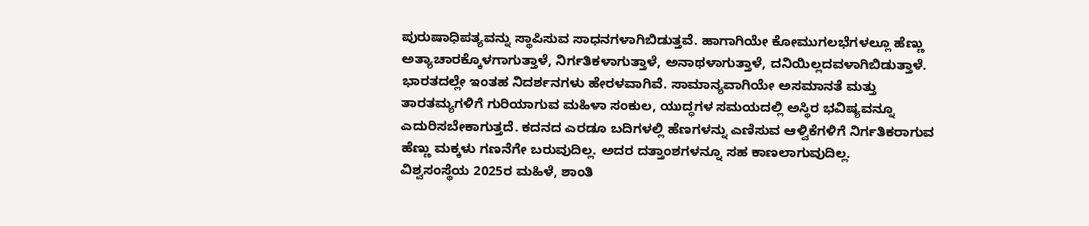ಪುರುಷಾಧಿಪತ್ಯವನ್ನು ಸ್ಥಾಪಿಸುವ ಸಾಧನಗಳಾಗಿಬಿಡುತ್ತವೆ. ಹಾಗಾಗಿಯೇ ಕೋಮುಗಲಭೆಗಳಲ್ಲೂ ಹೆಣ್ಣು ಅತ್ಯಾಚಾರಕ್ಕೊಳಗಾಗುತ್ತಾಳೆ, ನಿರ್ಗತಿಕಳಾಗುತ್ತಾಳೆ, ಅನಾಥಳಾಗುತ್ತಾಳೆ, ದನಿಯಿಲ್ಲದವಳಾಗಿಬಿಡುತ್ತಾಳೆ. ಭಾರತದಲ್ಲೇ ಇಂತಹ ನಿದರ್ಶನಗಳು ಹೇರಳವಾಗಿವೆ. ಸಾಮಾನ್ಯವಾಗಿಯೇ ಅಸಮಾನತೆ ಮತ್ತು ತಾರತಮ್ಯಗಳಿಗೆ ಗುರಿಯಾಗುವ ಮಹಿಳಾ ಸಂಕುಲ, ಯುದ್ಧಗಳ ಸಮಯದಲ್ಲಿ ಅಸ್ಥಿರ ಭವಿಷ್ಯವನ್ನೂ ಎದುರಿಸಬೇಕಾಗುತ್ತದೆ. ಕದನದ ಎರಡೂ ಬದಿಗಳಲ್ಲಿ ಹೆಣಗಳನ್ನು ಎಣಿಸುವ ಆಳ್ವಿಕೆಗಳಿಗೆ ನಿರ್ಗತಿಕರಾಗುವ ಹೆಣ್ಣು ಮಕ್ಕಳು ಗಣನೆಗೇ ಬರುವುದಿಲ್ಲ. ಅದರ ದತ್ತಾಂಶಗಳನ್ನೂ ಸಹ ಕಾಣಲಾಗುವುದಿಲ್ಲ.
ವಿಶ್ವಸಂಸ್ಥೆಯ 2025ರ ಮಹಿಳೆ, ಶಾಂತಿ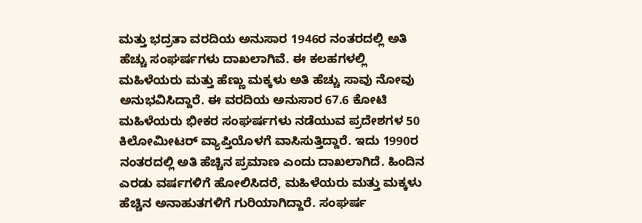ಮತ್ತು ಭದ್ರತಾ ವರದಿಯ ಅನುಸಾರ 1946ರ ನಂತರದಲ್ಲಿ ಅತಿ ಹೆಚ್ಚು ಸಂಘರ್ಷಗಳು ದಾಖಲಾಗಿವೆ. ಈ ಕಲಹಗಳಲ್ಲಿ ಮಹಿಳೆಯರು ಮತ್ತು ಹೆಣ್ಣು ಮಕ್ಕಳು ಅತಿ ಹೆಚ್ಚು ಸಾವು ನೋವು ಅನುಭವಿಸಿದ್ದಾರೆ. ಈ ವರದಿಯ ಅನುಸಾರ 67.6 ಕೋಟಿ ಮಹಿಳೆಯರು ಭೀಕರ ಸಂಘರ್ಷಗಳು ನಡೆಯುವ ಪ್ರದೇಶಗಳ 50 ಕಿಲೋಮೀಟರ್ ವ್ಯಾಪ್ತಿಯೊಳಗೆ ವಾಸಿಸುತ್ತಿದ್ದಾರೆ. ಇದು 1990ರ ನಂತರದಲ್ಲಿ ಅತಿ ಹೆಚ್ಚಿನ ಪ್ರಮಾಣ ಎಂದು ದಾಖಲಾಗಿದೆ. ಹಿಂದಿನ ಎರಡು ವರ್ಷಗಳಿಗೆ ಹೋಲಿಸಿದರೆ, ಮಹಿಳೆಯರು ಮತ್ತು ಮಕ್ಕಳು ಹೆಚ್ಚಿನ ಅನಾಹುತಗಳಿಗೆ ಗುರಿಯಾಗಿದ್ದಾರೆ. ಸಂಘರ್ಷ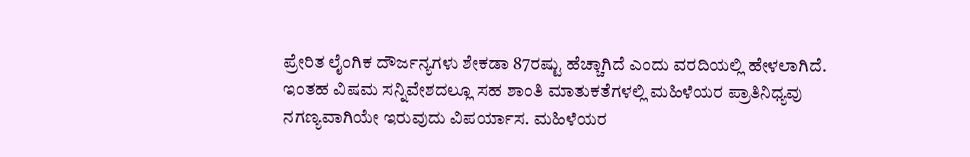ಪ್ರೇರಿತ ಲೈಂಗಿಕ ದೌರ್ಜನ್ಯಗಳು ಶೇಕಡಾ 87ರಷ್ಟು ಹೆಚ್ಚಾಗಿದೆ ಎಂದು ವರದಿಯಲ್ಲಿ ಹೇಳಲಾಗಿದೆ.
ಇಂತಹ ವಿಷಮ ಸನ್ನಿವೇಶದಲ್ಲೂ ಸಹ ಶಾಂತಿ ಮಾತುಕತೆಗಳಲ್ಲಿ ಮಹಿಳೆಯರ ಪ್ರಾತಿನಿಧ್ಯವು ನಗಣ್ಯವಾಗಿಯೇ ಇರುವುದು ವಿಪರ್ಯಾಸ. ಮಹಿಳೆಯರ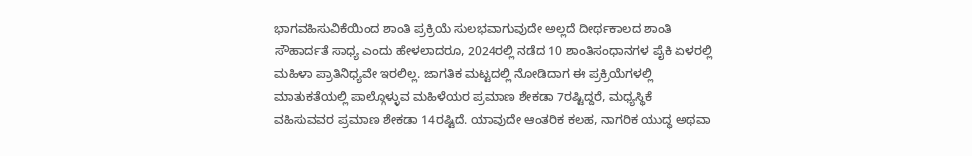ಭಾಗವಹಿಸುವಿಕೆಯಿಂದ ಶಾಂತಿ ಪ್ರಕ್ರಿಯೆ ಸುಲಭವಾಗುವುದೇ ಅಲ್ಲದೆ ದೀರ್ಥಕಾಲದ ಶಾಂತಿ ಸೌಹಾರ್ದತೆ ಸಾಧ್ಯ ಎಂದು ಹೇಳಲಾದರೂ, 2024ರಲ್ಲಿ ನಡೆದ 10 ಶಾಂತಿಸಂಧಾನಗಳ ಪೈಕಿ ಏಳರಲ್ಲಿ ಮಹಿಳಾ ಪ್ರಾತಿನಿಧ್ಯವೇ ಇರಲಿಲ್ಲ. ಜಾಗತಿಕ ಮಟ್ಟದಲ್ಲಿ ನೋಡಿದಾಗ ಈ ಪ್ರಕ್ರಿಯೆಗಳಲ್ಲಿ ಮಾತುಕತೆಯಲ್ಲಿ ಪಾಲ್ಗೊಳ್ಳುವ ಮಹಿಳೆಯರ ಪ್ರಮಾಣ ಶೇಕಡಾ 7ರಷ್ಟಿದ್ದರೆ, ಮಧ್ಯಸ್ಥಿಕೆ ವಹಿಸುವವರ ಪ್ರಮಾಣ ಶೇಕಡಾ 14ರಷ್ಟಿದೆ. ಯಾವುದೇ ಆಂತರಿಕ ಕಲಹ, ನಾಗರಿಕ ಯುದ್ಧ ಅಥವಾ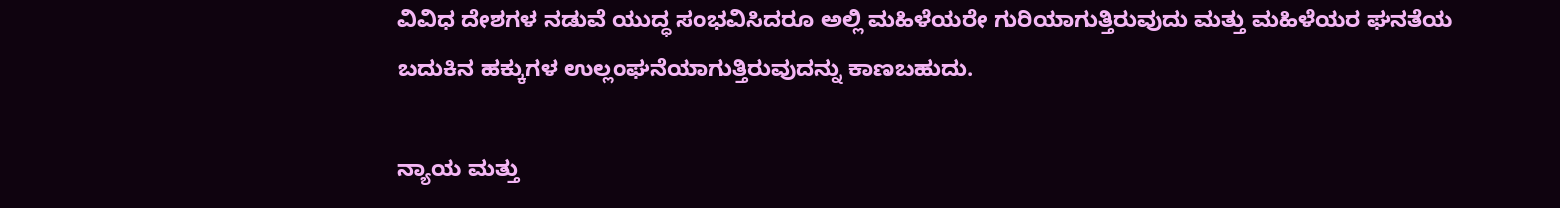ವಿವಿಧ ದೇಶಗಳ ನಡುವೆ ಯುದ್ಧ ಸಂಭವಿಸಿದರೂ ಅಲ್ಲಿ ಮಹಿಳೆಯರೇ ಗುರಿಯಾಗುತ್ತಿರುವುದು ಮತ್ತು ಮಹಿಳೆಯರ ಘನತೆಯ ಬದುಕಿನ ಹಕ್ಕುಗಳ ಉಲ್ಲಂಘನೆಯಾಗುತ್ತಿರುವುದನ್ನು ಕಾಣಬಹುದು.

ನ್ಯಾಯ ಮತ್ತು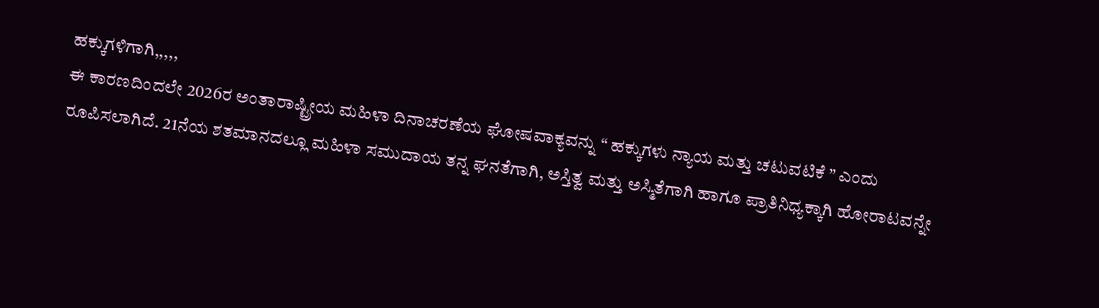ಹಕ್ಕುಗಳಿಗಾಗಿ,,,,,
ಈ ಕಾರಣದಿಂದಲೇ 2026ರ ಅಂತಾರಾಷ್ಟ್ರೀಯ ಮಹಿಳಾ ದಿನಾಚರಣೆಯ ಘೋಷವಾಕ್ಯವನ್ನು “ ಹಕ್ಕುಗಳು ನ್ಯಾಯ ಮತ್ತು ಚಟುವಟಿಕೆ ” ಎಂದು ರೂಪಿಸಲಾಗಿದೆ. 21ನೆಯ ಶತಮಾನದಲ್ಲೂ ಮಹಿಳಾ ಸಮುದಾಯ ತನ್ನ ಘನತೆಗಾಗಿ, ಅಸ್ತಿತ್ವ ಮತ್ತು ಅಸ್ಮಿತೆಗಾಗಿ ಹಾಗೂ ಪ್ರಾತಿನಿಧ್ಯಕ್ಕಾಗಿ ಹೋರಾಟವನ್ನೇ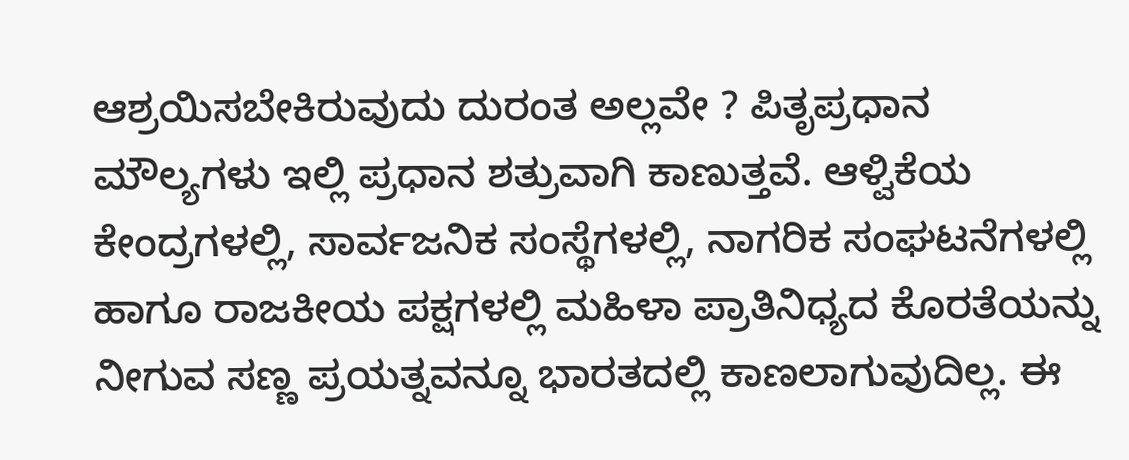ಆಶ್ರಯಿಸಬೇಕಿರುವುದು ದುರಂತ ಅಲ್ಲವೇ ? ಪಿತೃಪ್ರಧಾನ ಮೌಲ್ಯಗಳು ಇಲ್ಲಿ ಪ್ರಧಾನ ಶತ್ರುವಾಗಿ ಕಾಣುತ್ತವೆ. ಆಳ್ವಿಕೆಯ ಕೇಂದ್ರಗಳಲ್ಲಿ, ಸಾರ್ವಜನಿಕ ಸಂಸ್ಥೆಗಳಲ್ಲಿ, ನಾಗರಿಕ ಸಂಘಟನೆಗಳಲ್ಲಿ ಹಾಗೂ ರಾಜಕೀಯ ಪಕ್ಷಗಳಲ್ಲಿ ಮಹಿಳಾ ಪ್ರಾತಿನಿಧ್ಯದ ಕೊರತೆಯನ್ನು ನೀಗುವ ಸಣ್ಣ ಪ್ರಯತ್ನವನ್ನೂ ಭಾರತದಲ್ಲಿ ಕಾಣಲಾಗುವುದಿಲ್ಲ. ಈ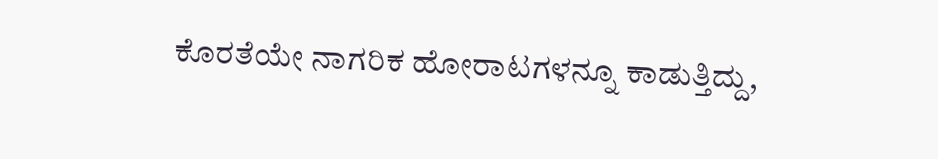ಕೊರತೆಯೇ ನಾಗರಿಕ ಹೋರಾಟಗಳನ್ನೂ ಕಾಡುತ್ತಿದ್ದು,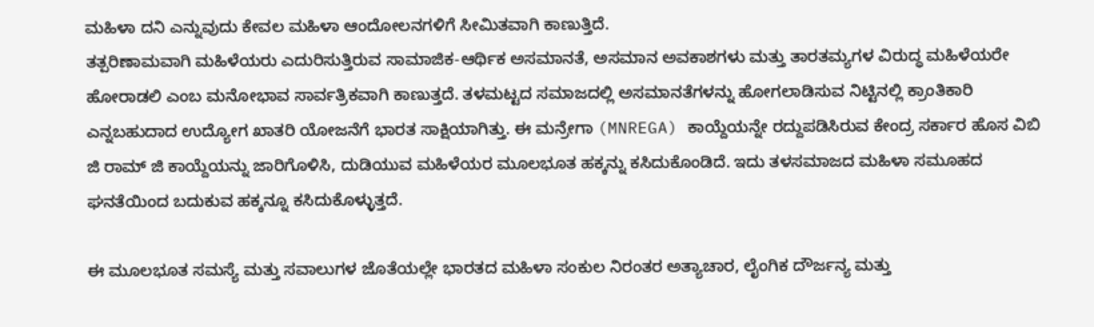ಮಹಿಳಾ ದನಿ ಎನ್ನುವುದು ಕೇವಲ ಮಹಿಳಾ ಆಂದೋಲನಗಳಿಗೆ ಸೀಮಿತವಾಗಿ ಕಾಣುತ್ತಿದೆ.
ತತ್ಪರಿಣಾಮವಾಗಿ ಮಹಿಳೆಯರು ಎದುರಿಸುತ್ತಿರುವ ಸಾಮಾಜಿಕ-ಆರ್ಥಿಕ ಅಸಮಾನತೆ, ಅಸಮಾನ ಅವಕಾಶಗಳು ಮತ್ತು ತಾರತಮ್ಯಗಳ ವಿರುದ್ಧ ಮಹಿಳೆಯರೇ ಹೋರಾಡಲಿ ಎಂಬ ಮನೋಭಾವ ಸಾರ್ವತ್ರಿಕವಾಗಿ ಕಾಣುತ್ತದೆ. ತಳಮಟ್ಟದ ಸಮಾಜದಲ್ಲಿ ಅಸಮಾನತೆಗಳನ್ನು ಹೋಗಲಾಡಿಸುವ ನಿಟ್ಟಿನಲ್ಲಿ ಕ್ರಾಂತಿಕಾರಿ ಎನ್ನಬಹುದಾದ ಉದ್ಯೋಗ ಖಾತರಿ ಯೋಜನೆಗೆ ಭಾರತ ಸಾಕ್ಷಿಯಾಗಿತ್ತು. ಈ ಮನ್ರೇಗಾ (MNREGA) ಕಾಯ್ದೆಯನ್ನೇ ರದ್ದುಪಡಿಸಿರುವ ಕೇಂದ್ರ ಸರ್ಕಾರ ಹೊಸ ವಿಬಿ ಜಿ ರಾಮ್ ಜಿ ಕಾಯ್ದೆಯನ್ನು ಜಾರಿಗೊಳಿಸಿ, ದುಡಿಯುವ ಮಹಿಳೆಯರ ಮೂಲಭೂತ ಹಕ್ಕನ್ನು ಕಸಿದುಕೊಂಡಿದೆ. ಇದು ತಳಸಮಾಜದ ಮಹಿಳಾ ಸಮೂಹದ ಘನತೆಯಿಂದ ಬದುಕುವ ಹಕ್ಕನ್ನೂ ಕಸಿದುಕೊಳ್ಳುತ್ತದೆ.

ಈ ಮೂಲಭೂತ ಸಮಸ್ಯೆ ಮತ್ತು ಸವಾಲುಗಳ ಜೊತೆಯಲ್ಲೇ ಭಾರತದ ಮಹಿಳಾ ಸಂಕುಲ ನಿರಂತರ ಅತ್ಯಾಚಾರ, ಲೈಂಗಿಕ ದೌರ್ಜನ್ಯ ಮತ್ತು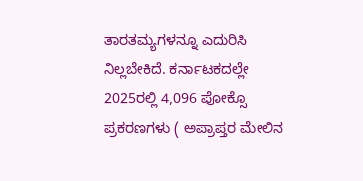ತಾರತಮ್ಯಗಳನ್ನೂ ಎದುರಿಸಿ ನಿಲ್ಲಬೇಕಿದೆ. ಕರ್ನಾಟಕದಲ್ಲೇ 2025ರಲ್ಲಿ 4,096 ಪೋಕ್ಸೊ ಪ್ರಕರಣಗಳು ( ಅಪ್ರಾಪ್ತರ ಮೇಲಿನ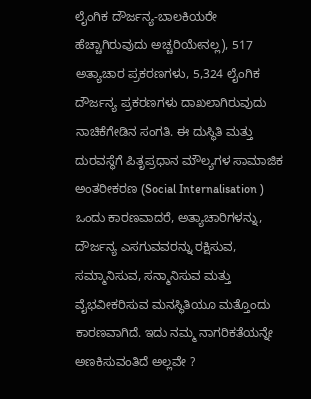ಲೈಂಗಿಕ ದೌರ್ಜನ್ಯ-ಬಾಲಕಿಯರೇ ಹೆಚ್ಚಾಗಿರುವುದು ಅಚ್ಚರಿಯೇನಲ್ಲ), 517 ಅತ್ಯಾಚಾರ ಪ್ರಕರಣಗಳು, 5,324 ಲೈಂಗಿಕ ದೌರ್ಜನ್ಯ ಪ್ರಕರಣಗಳು ದಾಖಲಾಗಿರುವುದು ನಾಚಿಕೆಗೇಡಿನ ಸಂಗತಿ. ಈ ದುಸ್ಥಿತಿ ಮತ್ತು ದುರವಸ್ಥೆಗೆ ಪಿತೃಪ್ರಧಾನ ಮೌಲ್ಯಗಳ ಸಾಮಾಜಿಕ ಅಂತರೀಕರಣ (Social Internalisation ) ಒಂದು ಕಾರಣವಾದರೆ, ಅತ್ಯಾಚಾರಿಗಳನ್ನು, ದೌರ್ಜನ್ಯ ಎಸಗುವವರನ್ನು ರಕ್ಷಿಸುವ, ಸಮ್ಮಾನಿಸುವ, ಸನ್ಮಾನಿಸುವ ಮತ್ತು ವೈಭವೀಕರಿಸುವ ಮನಸ್ಥಿತಿಯೂ ಮತ್ತೊಂದು ಕಾರಣವಾಗಿದೆ. ಇದು ನಮ್ಮ ನಾಗರಿಕತೆಯನ್ನೇ ಅಣಕಿಸುವಂತಿದೆ ಅಲ್ಲವೇ ?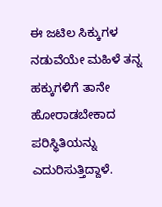ಈ ಜಟಿಲ ಸಿಕ್ಕುಗಳ ನಡುವೆಯೇ ಮಹಿಳೆ ತನ್ನ ಹಕ್ಕುಗಳಿಗೆ ತಾನೇ ಹೋರಾಡಬೇಕಾದ ಪರಿಸ್ಥಿತಿಯನ್ನು ಎದುರಿಸುತ್ತಿದ್ದಾಳೆ.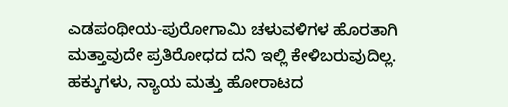ಎಡಪಂಥೀಯ-ಪುರೋಗಾಮಿ ಚಳುವಳಿಗಳ ಹೊರತಾಗಿ ಮತ್ತಾವುದೇ ಪ್ರತಿರೋಧದ ದನಿ ಇಲ್ಲಿ ಕೇಳಿಬರುವುದಿಲ್ಲ. ಹಕ್ಕುಗಳು, ನ್ಯಾಯ ಮತ್ತು ಹೋರಾಟದ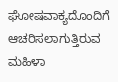ಘೋಷವಾಕ್ಯದೊಂದಿಗೆ ಆಚರಿಸಲಾಗುತ್ತಿರುವ ಮಹಿಳಾ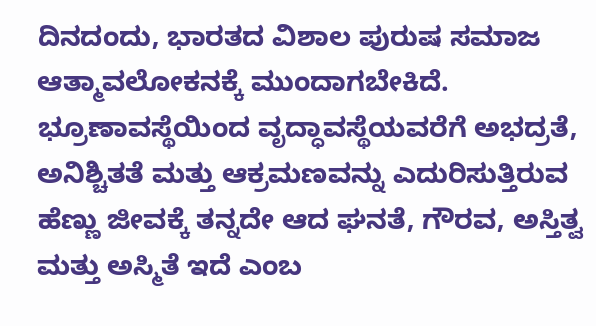ದಿನದಂದು, ಭಾರತದ ವಿಶಾಲ ಪುರುಷ ಸಮಾಜ ಆತ್ಮಾವಲೋಕನಕ್ಕೆ ಮುಂದಾಗಬೇಕಿದೆ. ಭ್ರೂಣಾವಸ್ಥೆಯಿಂದ ವೃದ್ಧಾವಸ್ಥೆಯವರೆಗೆ ಅಭದ್ರತೆ, ಅನಿಶ್ಚಿತತೆ ಮತ್ತು ಆಕ್ರಮಣವನ್ನು ಎದುರಿಸುತ್ತಿರುವ ಹೆಣ್ಣು ಜೀವಕ್ಕೆ ತನ್ನದೇ ಆದ ಘನತೆ, ಗೌರವ, ಅಸ್ತಿತ್ವ ಮತ್ತು ಅಸ್ಮಿತೆ ಇದೆ ಎಂಬ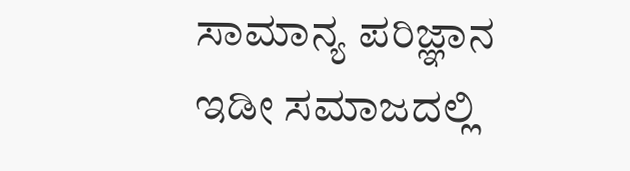ಸಾಮಾನ್ಯ ಪರಿಜ್ಞಾನ ಇಡೀ ಸಮಾಜದಲ್ಲಿ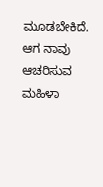ಮೂಡಬೇಕಿದೆ.
ಆಗ ನಾವು ಆಚರಿಸುವ ಮಹಿಳಾ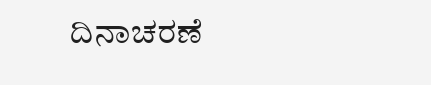ದಿನಾಚರಣೆ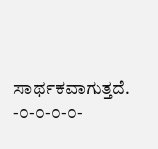ಸಾರ್ಥಕವಾಗುತ್ತದೆ.
-೦-೦-೦-೦-